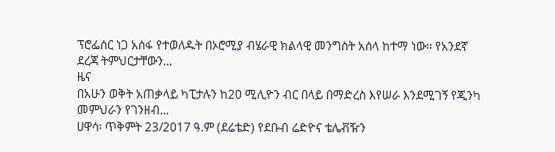ፕሮፌሰር ነጋ አሰፋ የተወለዱት በኦሮሚያ ብሄራዊ ክልላዊ መንግስት አሰላ ከተማ ነው፡፡ የአንደኛ ደረጃ ትምህርታቸውን...
ዜና
በአሁን ወቅት አጠቃላይ ካፒታሉን ከ20 ሚሊዮን ብር በላይ በማድረስ እየሠራ እንደሚገኝ የጂንካ መምህራን የገንዘብ...
ሀዋሳ፡ ጥቅምት 23/2017 ዓ.ም (ደሬቴድ) የደቡብ ሬድዮና ቴሌቭዥን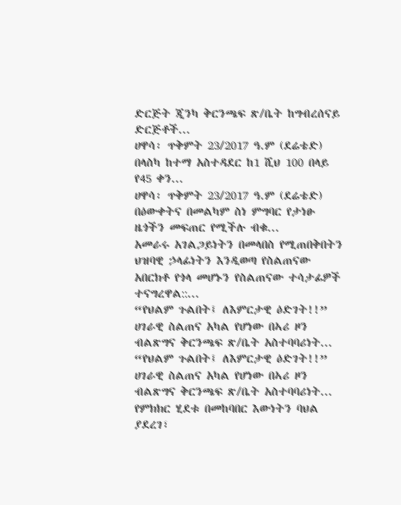ድርጅት ጂንካ ቅርንጫፍ ጽ/ቤት ከግብረሰናይ ድርጅቶች...
ሀዋሳ፡ ጥቅምት 23/2017 ዓ.ም (ደሬቴድ) በላስካ ከተማ አስተዳደር ከ1 ሺህ 100 በላይ የ45 ቀን...
ሀዋሳ፡ ጥቅምት 23/2017 ዓ.ም (ደሬቴድ) በዕውቀትና በመልካም ስነ ምግባር የታነፁ ዜጎችን መፍጠር የሚችሉ ብቁ...
አመራሩ አገልጋይነትን በመላበስ የሚጠበቅበትን ህዝባዊ ኃላፊነትን እንዲወጣ የስልጠናው አበርክቶ የጎላ መሆኑን የስልጠናው ተሳታፊዎች ተናግረዋል::...
“የህልም ጉልበት፤ ለእምርታዊ ዕድገት!!” ሀገራዊ ስልጠና አካል የሆነው በኣሪ ዞን ብልጽግና ቅርንጫፍ ጽ/ቤት አስተባባሪነት...
“የህልም ጉልበት፤ ለእምርታዊ ዕድገት!!” ሀገራዊ ስልጠና አካል የሆነው በኣሪ ዞን ብልጽግና ቅርንጫፍ ጽ/ቤት አስተባባሪነት...
የምክክር ሂደቱ በመከባበር እውነትን ባህል ያደረገ፣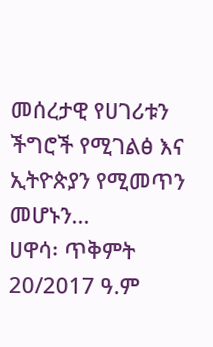መሰረታዊ የሀገሪቱን ችግሮች የሚገልፅ እና ኢትዮጵያን የሚመጥን መሆኑን...
ሀዋሳ፡ ጥቅምት 20/2017 ዓ.ም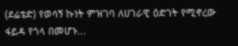(ደሬቴድ) የወሳኝ ኩነት ምዝገባ ለሀገራዊ ዕድገት የሚኖረው ፋይዳ የጎላ በመሆኑ...